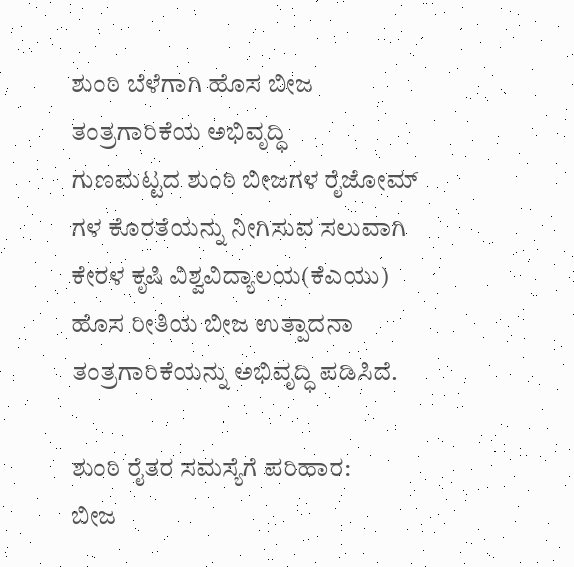ಶುಂಠಿ ಬೆಳೆಗಾಗಿ ಹೊಸ ಬೀಜ ತಂತ್ರಗಾರಿಕೆಯ ಅಭಿವೃದ್ಧಿ
ಗುಣಮಟ್ಟದ ಶುಂಠಿ ಬೀಜಗಳ ರೈಜೋಮ್ ಗಳ ಕೊರತೆಯನ್ನು ನೀಗಿಸುವ ಸಲುವಾಗಿ ಕೇರಳ ಕೃಷಿ ವಿಶ್ವವಿದ್ಯಾಲಯ(ಕೆಎಯು) ಹೊಸ ರೀತಿಯ ಬೀಜ ಉತ್ಪಾದನಾ ತಂತ್ರಗಾರಿಕೆಯನ್ನು ಅಭಿವೃದ್ಧಿ ಪಡಿಸಿದೆ.

ಶುಂಠಿ ರೈತರ ಸಮಸ್ಯೆಗೆ ಪರಿಹಾರ:
ಬೀಜ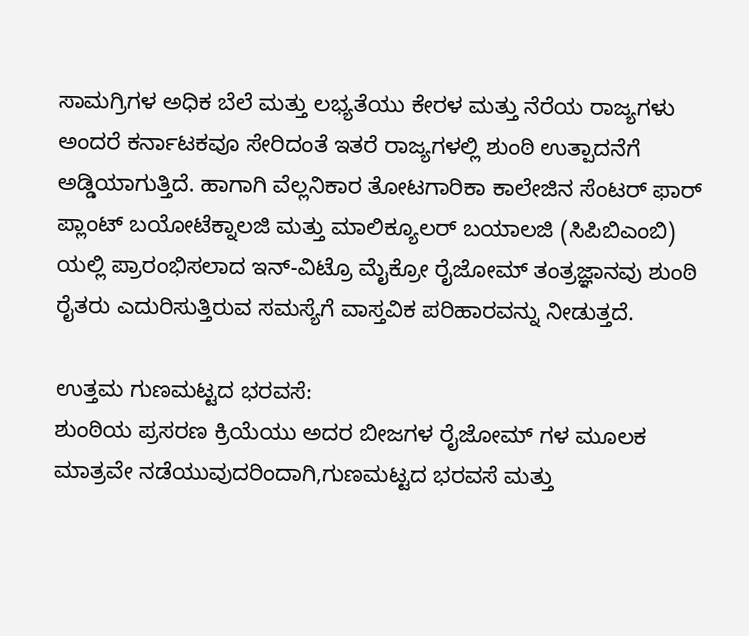ಸಾಮಗ್ರಿಗಳ ಅಧಿಕ ಬೆಲೆ ಮತ್ತು ಲಭ್ಯತೆಯು ಕೇರಳ ಮತ್ತು ನೆರೆಯ ರಾಜ್ಯಗಳು ಅಂದರೆ ಕರ್ನಾಟಕವೂ ಸೇರಿದಂತೆ ಇತರೆ ರಾಜ್ಯಗಳಲ್ಲಿ ಶುಂಠಿ ಉತ್ಪಾದನೆಗೆ ಅಡ್ಡಿಯಾಗುತ್ತಿದೆ. ಹಾಗಾಗಿ ವೆಲ್ಲನಿಕಾರ ತೋಟಗಾರಿಕಾ ಕಾಲೇಜಿನ ಸೆಂಟರ್ ಫಾರ್ ಪ್ಲಾಂಟ್ ಬಯೋಟೆಕ್ನಾಲಜಿ ಮತ್ತು ಮಾಲಿಕ್ಯೂಲರ್ ಬಯಾಲಜಿ (ಸಿಪಿಬಿಎಂಬಿ) ಯಲ್ಲಿ ಪ್ರಾರಂಭಿಸಲಾದ ಇನ್-ವಿಟ್ರೊ ಮೈಕ್ರೋ ರೈಜೋಮ್ ತಂತ್ರಜ್ಞಾನವು ಶುಂಠಿ ರೈತರು ಎದುರಿಸುತ್ತಿರುವ ಸಮಸ್ಯೆಗೆ ವಾಸ್ತವಿಕ ಪರಿಹಾರವನ್ನು ನೀಡುತ್ತದೆ.

ಉತ್ತಮ ಗುಣಮಟ್ಟದ ಭರವಸೆ:
ಶುಂಠಿಯ ಪ್ರಸರಣ ಕ್ರಿಯೆಯು ಅದರ ಬೀಜಗಳ ರೈಜೋಮ್ ಗಳ ಮೂಲಕ ಮಾತ್ರವೇ ನಡೆಯುವುದರಿಂದಾಗಿ,ಗುಣಮಟ್ಟದ ಭರವಸೆ ಮತ್ತು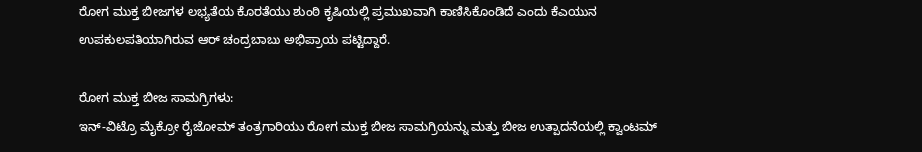ರೋಗ ಮುಕ್ತ ಬೀಜಗಳ ಲಭ್ಯತೆಯ ಕೊರತೆಯು ಶುಂಠಿ ಕೃಷಿಯಲ್ಲಿ ಪ್ರಮುಖವಾಗಿ ಕಾಣಿಸಿಕೊಂಡಿದೆ ಎಂದು ಕೆಎಯುನ ಉಪಕುಲಪತಿಯಾಗಿರುವ ಆರ್ ಚಂದ್ರಬಾಬು ಅಭಿಪ್ರಾಯ ಪಟ್ಟಿದ್ದಾರೆ.

ರೋಗ ಮುಕ್ತ ಬೀಜ ಸಾಮಗ್ರಿಗಳು:
ಇನ್-ವಿಟ್ರೊ ಮೈಕ್ರೋ ರೈಜೋಮ್ ತಂತ್ರಗಾರಿಯು ರೋಗ ಮುಕ್ತ ಬೀಜ ಸಾಮಗ್ರಿಯನ್ನು ಮತ್ತು ಬೀಜ ಉತ್ಪಾದನೆಯಲ್ಲಿ ಕ್ವಾಂಟಮ್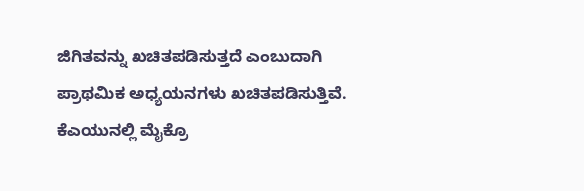ಜಿಗಿತವನ್ನು ಖಚಿತಪಡಿಸುತ್ತದೆ ಎಂಬುದಾಗಿ ಪ್ರಾಥಮಿಕ ಅಧ್ಯಯನಗಳು ಖಚಿತಪಡಿಸುತ್ತಿವೆ. ಕೆಎಯುನಲ್ಲಿ ಮೈಕ್ರೊ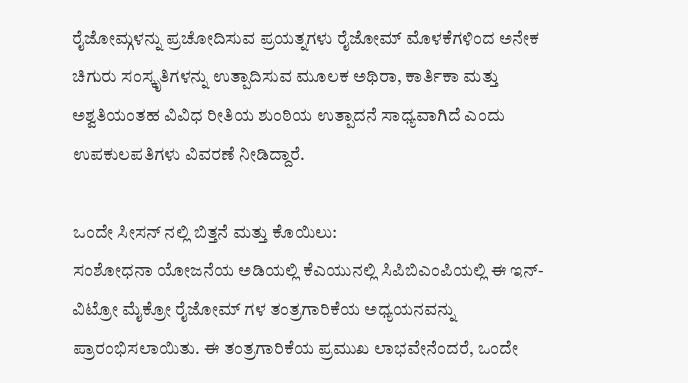ರೈಜೋಮ್ಗಳನ್ನು ಪ್ರಚೋದಿಸುವ ಪ್ರಯತ್ನಗಳು ರೈಜೋಮ್ ಮೊಳಕೆಗಳಿಂದ ಅನೇಕ ಚಿಗುರು ಸಂಸ್ಕೃತಿಗಳನ್ನು ಉತ್ಪಾದಿಸುವ ಮೂಲಕ ಅಥಿರಾ, ಕಾರ್ತಿಕಾ ಮತ್ತು ಅಶ್ವತಿಯಂತಹ ವಿವಿಧ ರೀತಿಯ ಶುಂಠಿಯ ಉತ್ಪಾದನೆ ಸಾಧ್ಯವಾಗಿದೆ ಎಂದು ಉಪಕುಲಪತಿಗಳು ವಿವರಣೆ ನೀಡಿದ್ದಾರೆ.

ಒಂದೇ ಸೀಸನ್ ನಲ್ಲಿ ಬಿತ್ತನೆ ಮತ್ತು ಕೊಯಿಲು:
ಸಂಶೋಧನಾ ಯೋಜನೆಯ ಅಡಿಯಲ್ಲಿ ಕೆಎಯುನಲ್ಲಿ ಸಿಪಿಬಿಎಂಪಿಯಲ್ಲಿ ಈ ಇನ್-ವಿಟ್ರೋ ಮೈಕ್ರೋ ರೈಜೋಮ್ ಗಳ ತಂತ್ರಗಾರಿಕೆಯ ಅಧ್ಯಯನವನ್ನು ಪ್ರಾರಂಭಿಸಲಾಯಿತು. ಈ ತಂತ್ರಗಾರಿಕೆಯ ಪ್ರಮುಖ ಲಾಭವೇನೆಂದರೆ, ಒಂದೇ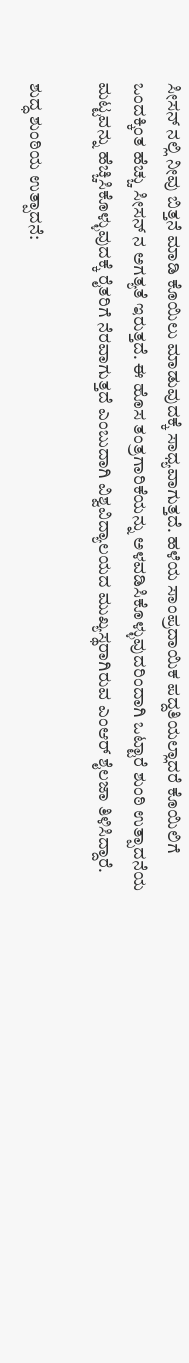ಸೀಸನ್ ನಲ್ಲಿ ನೀವು ಬಿತ್ತನೆ ಮಾಡಿ ಕೊಯಿಲು ಮಾಡುವುದಕ್ಕೆ ಸಾಧ್ಯವಾಗುತ್ತದೆ. ಹಳೆಯ ಸಾಂಪ್ರದಾಯಿಕ ಪದ್ದತಿಯಲ್ಲಾದರೆ ಕೊಯಿಲಿಗೆ ಒಂದಕ್ಕಿಂತ ಹೆಚ್ಚು ಸೀಸನ್ ನ ಅಗತ್ಯತೆ ಇರುತ್ತದೆ. ಈ ಹೊಸ ತಂತ್ರಗಾರಿಕೆಯನ್ನು ಅಳವಡಿಸಿಕೊಳ್ಳುವುದರಿಂದಾಗಿ ಒಟ್ಟಾರೆ ಶುಂಠಿ ಉತ್ಪಾದನೆಯ ಮಟ್ಟವನ್ನು ಹೆಚ್ಚಿಸಿಕೊಳ್ಳುವುದಕ್ಕೆ ರೈತರಿಗೆ ನೆರವಾಗುತ್ತದೆ ಎಂಬುದಾಗಿ ವಿಶ್ವವಿದ್ಯಾಲಯದ ಮುಖ್ಯಸ್ಥರಾಗಿರುವ ಎಂಆರ್ ಶೈಲಜಾ ತಿಳಿಸಿದ್ದಾರೆ.

ಶುದ್ಧ ಶುಂಠಿಯ ಉತ್ಪಾದನೆ: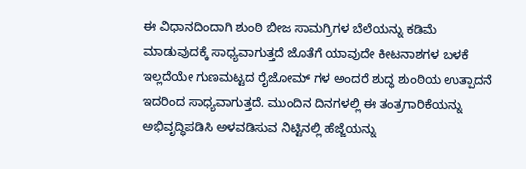ಈ ವಿಧಾನದಿಂದಾಗಿ ಶುಂಠಿ ಬೀಜ ಸಾಮಗ್ರಿಗಳ ಬೆಲೆಯನ್ನು ಕಡಿಮೆ ಮಾಡುವುದಕ್ಕೆ ಸಾಧ್ಯವಾಗುತ್ತದೆ ಜೊತೆಗೆ ಯಾವುದೇ ಕೀಟನಾಶಗಳ ಬಳಕೆ ಇಲ್ಲದೆಯೇ ಗುಣಮಟ್ಟದ ರೈಜೋಮ್ ಗಳ ಅಂದರೆ ಶುದ್ಧ ಶುಂಠಿಯ ಉತ್ಪಾದನೆ ಇದರಿಂದ ಸಾಧ್ಯವಾಗುತ್ತದೆ. ಮುಂದಿನ ದಿನಗಳಲ್ಲಿ ಈ ತಂತ್ರಗಾರಿಕೆಯನ್ನು ಅಭಿವೃದ್ಧಿಪಡಿಸಿ ಅಳವಡಿಸುವ ನಿಟ್ಟಿನಲ್ಲಿ ಹೆಜ್ಜೆಯನ್ನು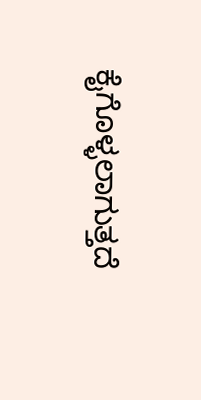ಕೈಗೊಳ್ಳಲಾಗುತ್ತದೆ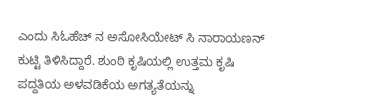ಎಂದು ಸಿಓಹೆಚ್ ನ ಅಸೋಸಿಯೇಟ್ ಸಿ ನಾರಾಯಣನ್ ಕುಟ್ಟಿ ತಿಳಿಸಿದ್ದಾರೆ. ಶುಂಠಿ ಕೃಷಿಯಲ್ಲಿ ಉತ್ತಮ ಕೃಷಿ ಪದ್ದತಿಯ ಅಳವಡಿಕೆಯ ಅಗತ್ಯತೆಯನ್ನು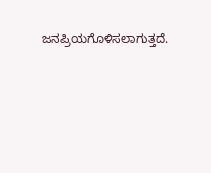ಜನಪ್ರಿಯಗೊಳಿಸಲಾಗುತ್ತದೆ.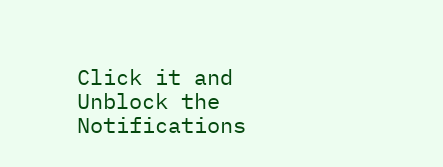Click it and Unblock the Notifications